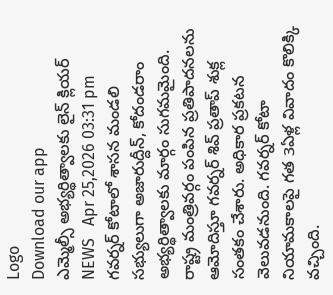Logo
Download our app
ఎమ్మెల్సీ అభ్యర్థిత్వాలకు లైన్‌ క్లియర్‌
NEWS   Apr 25,2026 03:31 pm
గవర్నర్‌ కోటాలో శాసన మండలి సభ్యులుగా అజారుద్దీన్, కోదండ‌రాం అభ్యర్థిత్వాలకు మార్గం సుగమమైంది. రాష్ట్ర మంత్రివర్గం పంపిన ప్రతిపాదనలను ఆమోదిస్తూ గవర్నర్ శివ్ ప్ర‌తాప్ శుక్ల‌ సంతకం చేశారు. అధికార ప్రకటన వెలువడనుంది. గవర్నర్‌ కోటా నియామకాలపై గత 3ఏళ్ల వివాదం కొలిక్కి వ‌చ్చింది.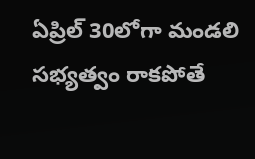ఏప్రిల్ 30లోగా మండలి సభ్యత్వం రాకపోతే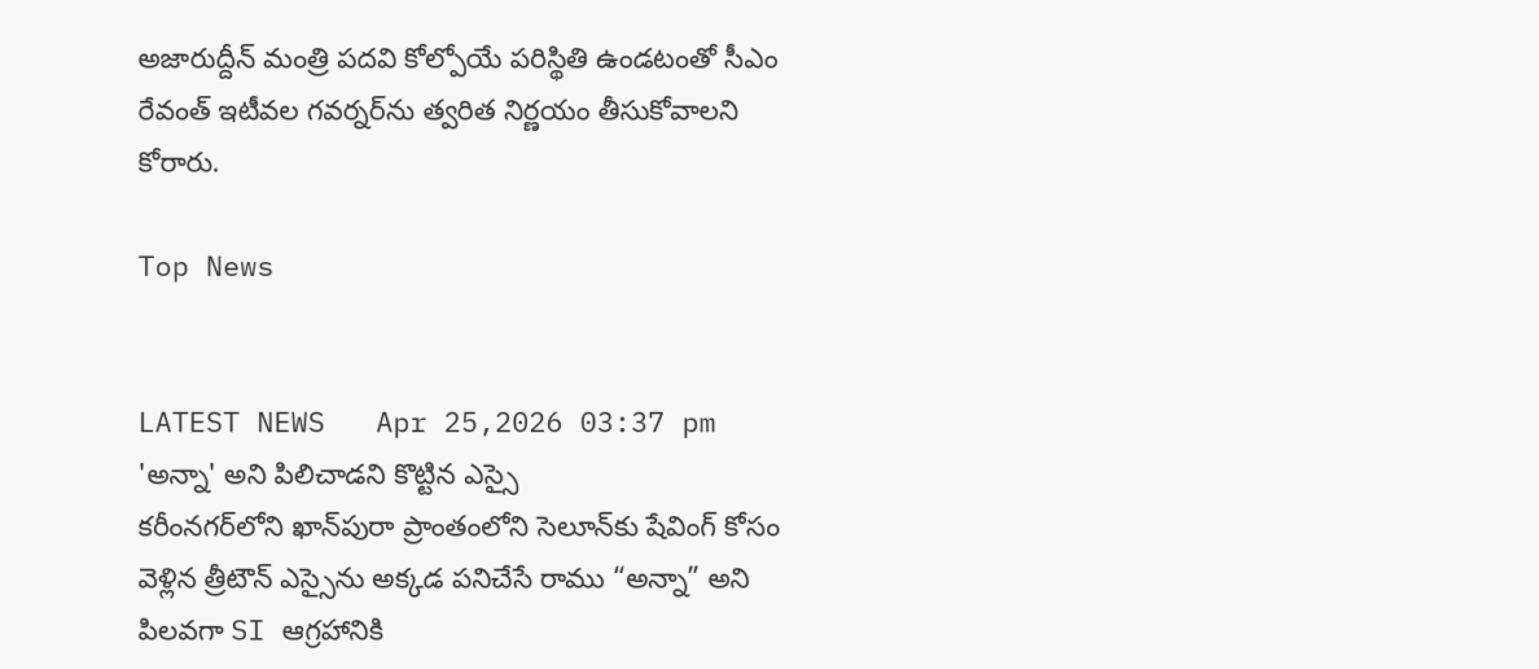అజారుద్దీన్‌ మంత్రి పదవి కోల్పోయే పరిస్థితి ఉండటంతో సీఎం రేవంత్ ఇటీవల గవర్నర్‌ను త్వరిత నిర్ణయం తీసుకోవాలని కోరారు.

Top News


LATEST NEWS   Apr 25,2026 03:37 pm
'అన్నా' అని పిలిచాడ‌ని కొట్టిన ఎస్సై
క‌రీంన‌గ‌ర్‌లోని ఖాన్‌పురా ప్రాంతంలోని సెలూన్‌కు షేవింగ్ కోసం వెళ్లిన త్రీటౌన్ ఎస్సైను అక్కడ పనిచేసే రాము “అన్నా” అని పిలవగా SI ఆగ్రహానికి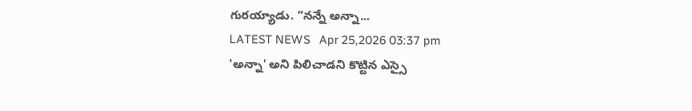గురయ్యాడు. “నన్నే అన్నా...
LATEST NEWS   Apr 25,2026 03:37 pm
'అన్నా' అని పిలిచాడ‌ని కొట్టిన ఎస్సై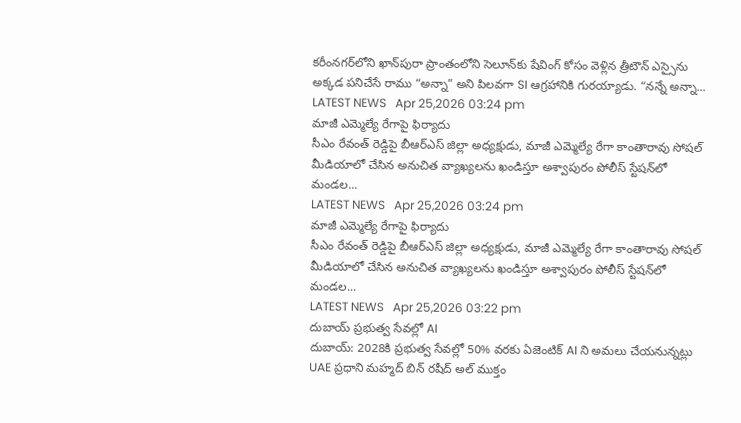క‌రీంన‌గ‌ర్‌లోని ఖాన్‌పురా ప్రాంతంలోని సెలూన్‌కు షేవింగ్ కోసం వెళ్లిన త్రీటౌన్ ఎస్సైను అక్కడ పనిచేసే రాము “అన్నా” అని పిలవగా SI ఆగ్రహానికి గురయ్యాడు. “నన్నే అన్నా...
LATEST NEWS   Apr 25,2026 03:24 pm
మాజీ ఎమ్మెల్యే రేగాపై ఫిర్యాదు
సీఎం రేవంత్ రెడ్డిపై బీఆర్ఎస్ జిల్లా అధ్యక్షుడు, మాజీ ఎమ్మెల్యే రేగా కాంతారావు సోషల్ మీడియాలో చేసిన అనుచిత వ్యాఖ్యలను ఖండిస్తూ అశ్వాపురం పోలీస్ స్టేషన్‌లో మండల...
LATEST NEWS   Apr 25,2026 03:24 pm
మాజీ ఎమ్మెల్యే రేగాపై ఫిర్యాదు
సీఎం రేవంత్ రెడ్డిపై బీఆర్ఎస్ జిల్లా అధ్యక్షుడు, మాజీ ఎమ్మెల్యే రేగా కాంతారావు సోషల్ మీడియాలో చేసిన అనుచిత వ్యాఖ్యలను ఖండిస్తూ అశ్వాపురం పోలీస్ స్టేషన్‌లో మండల...
LATEST NEWS   Apr 25,2026 03:22 pm
దుబాయ్ ప్ర‌భుత్వ సేవ‌ల్లో AI
దుబాయ్: 2028కి ప్రభుత్వ సేవల్లో 50% వరకు ఏజెంటిక్ AI ని అమలు చేయనున్నట్లు UAE ప్రధాని మ‌హ్మ‌ద్ బిన్ ర‌షీద్ అల్ ముక్తం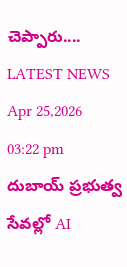చెప్పారు....
LATEST NEWS   Apr 25,2026 03:22 pm
దుబాయ్ ప్ర‌భుత్వ సేవ‌ల్లో AI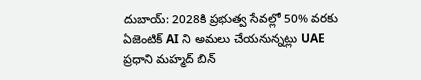దుబాయ్: 2028కి ప్రభుత్వ సేవల్లో 50% వరకు ఏజెంటిక్ AI ని అమలు చేయనున్నట్లు UAE ప్రధాని మ‌హ్మ‌ద్ బిన్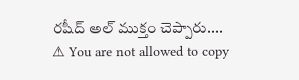ర‌షీద్ అల్ ముక్తం చెప్పారు....
⚠ You are not allowed to copy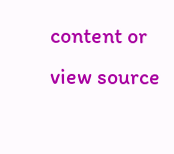content or view source